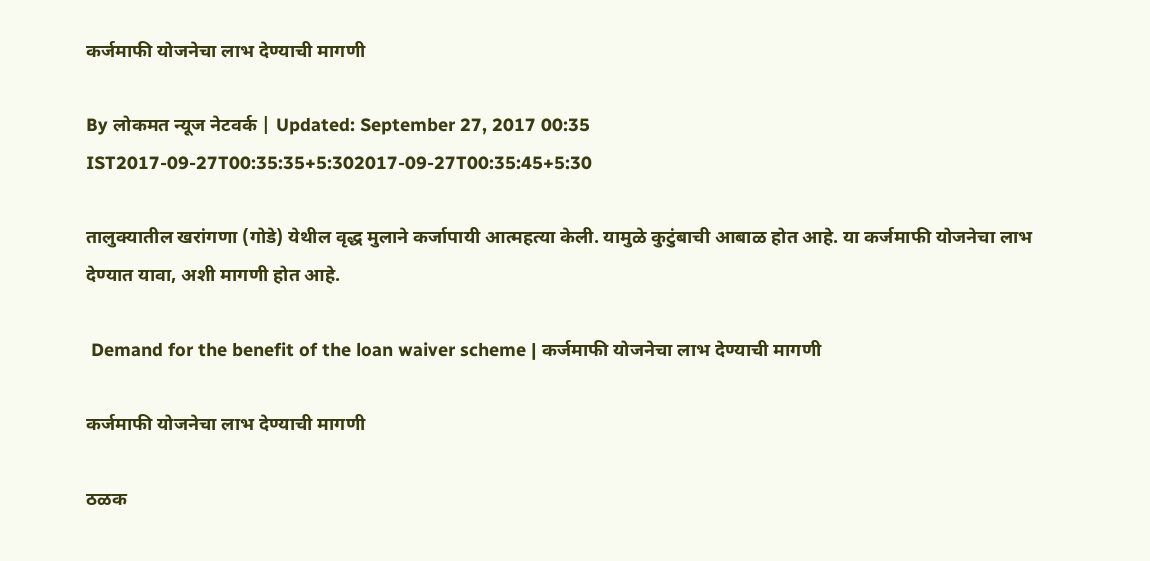कर्जमाफी योजनेचा लाभ देण्याची मागणी

By लोकमत न्यूज नेटवर्क | Updated: September 27, 2017 00:35 IST2017-09-27T00:35:35+5:302017-09-27T00:35:45+5:30

तालुक्यातील खरांगणा (गोडे) येथील वृद्ध मुलाने कर्जापायी आत्महत्या केली. यामुळे कुटुंबाची आबाळ होत आहे. या कर्जमाफी योजनेचा लाभ देण्यात यावा, अशी मागणी होत आहे.

 Demand for the benefit of the loan waiver scheme | कर्जमाफी योजनेचा लाभ देण्याची मागणी

कर्जमाफी योजनेचा लाभ देण्याची मागणी

ठळक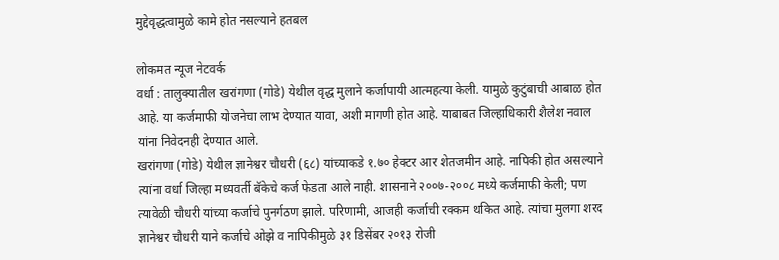मुद्देवृद्धत्वामुळे कामे होत नसल्याने हतबल

लोकमत न्यूज नेटवर्क
वर्धा : तालुक्यातील खरांगणा (गोडे) येथील वृद्ध मुलाने कर्जापायी आत्महत्या केली. यामुळे कुटुंबाची आबाळ होत आहे. या कर्जमाफी योजनेचा लाभ देण्यात यावा, अशी मागणी होत आहे. याबाबत जिल्हाधिकारी शैलेश नवाल यांना निवेदनही देण्यात आले.
खरांगणा (गोडे) येथील ज्ञानेश्वर चौधरी (६८) यांच्याकडे १.७० हेक्टर आर शेतजमीन आहे. नापिकी होत असल्याने त्यांना वर्धा जिल्हा मध्यवर्ती बॅकेचे कर्ज फेडता आले नाही. शासनाने २००७-२००८ मध्ये कर्जमाफी केली; पण त्यावेळी चौधरी यांच्या कर्जाचे पुनर्गठण झाले. परिणामी, आजही कर्जाची रक्कम थकित आहे. त्यांचा मुलगा शरद ज्ञानेश्वर चौधरी याने कर्जाचे ओझे व नापिकीमुळे ३१ डिसेंबर २०१३ रोजी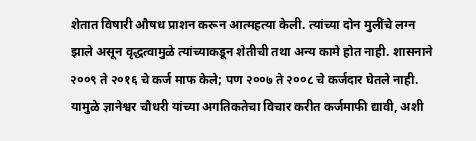शेतात विषारी औषध प्राशन करून आत्महत्या केली. त्यांच्या दोन मुलींचे लग्न झाले असून वृद्धत्वामुळे त्यांच्याकडून शेतीची तथा अन्य कामे होत नाही. शासनाने २००९ ते २०१६ चे कर्ज माफ केले; पण २००७ ते २००८ चे कर्जदार घेतले नाही. यामुळे ज्ञानेश्वर चौधरी यांच्या अगतिकतेचा विचार करीत कर्जमाफी द्यावी, अशी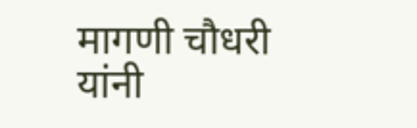मागणी चौधरी यांनी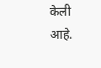केली आहे.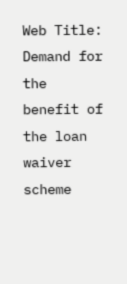Web Title:  Demand for the benefit of the loan waiver scheme